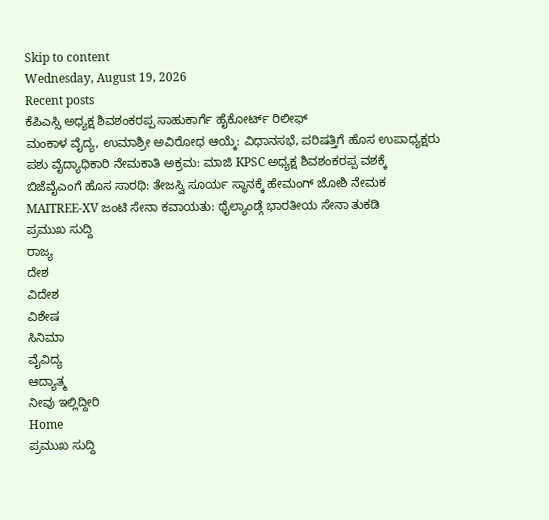Skip to content
Wednesday, August 19, 2026
Recent posts
ಕೆಪಿಎಸ್ಸಿ ಅಧ್ಯಕ್ಷ ಶಿವಶಂಕರಪ್ಪ ಸಾಹುಕಾರ್ಗೆ ಹೈಕೋರ್ಟ್ ರಿಲೀಫ್
ಮಂಕಾಳ ವೈದ್ಯ, ಉಮಾಶ್ರೀ ಅವಿರೋಧ ಆಯ್ಕೆ: ವಿಧಾನಸಭೆ, ಪರಿಷತ್ತಿಗೆ ಹೊಸ ಉಪಾಧ್ಯಕ್ಷರು
ಪಶು ವೈದ್ಯಾಧಿಕಾರಿ ನೇಮಕಾತಿ ಅಕ್ರಮ: ಮಾಜಿ KPSC ಅಧ್ಯಕ್ಷ ಶಿವಶಂಕರಪ್ಪ ವಶಕ್ಕೆ
ಬಿಜೆವೈಎಂಗೆ ಹೊಸ ಸಾರಥಿ: ತೇಜಸ್ವಿ ಸೂರ್ಯ ಸ್ಥಾನಕ್ಕೆ ಹೇಮಂಗ್ ಜೋಶಿ ನೇಮಕ
MAITREE-XV ಜಂಟಿ ಸೇನಾ ಕವಾಯತು: ಥೈಲ್ಯಾಂಡ್ಗೆ ಭಾರತೀಯ ಸೇನಾ ತುಕಡಿ
ಪ್ರಮುಖ ಸುದ್ದಿ
ರಾಜ್ಯ
ದೇಶ
ವಿದೇಶ
ವಿಶೇಷ
ಸಿನಿಮಾ
ವೈವಿದ್ಯ
ಆದ್ಯಾತ್ಮ
ನೀವು ಇಲ್ಲಿದ್ದೀರಿ
Home
ಪ್ರಮುಖ ಸುದ್ದಿ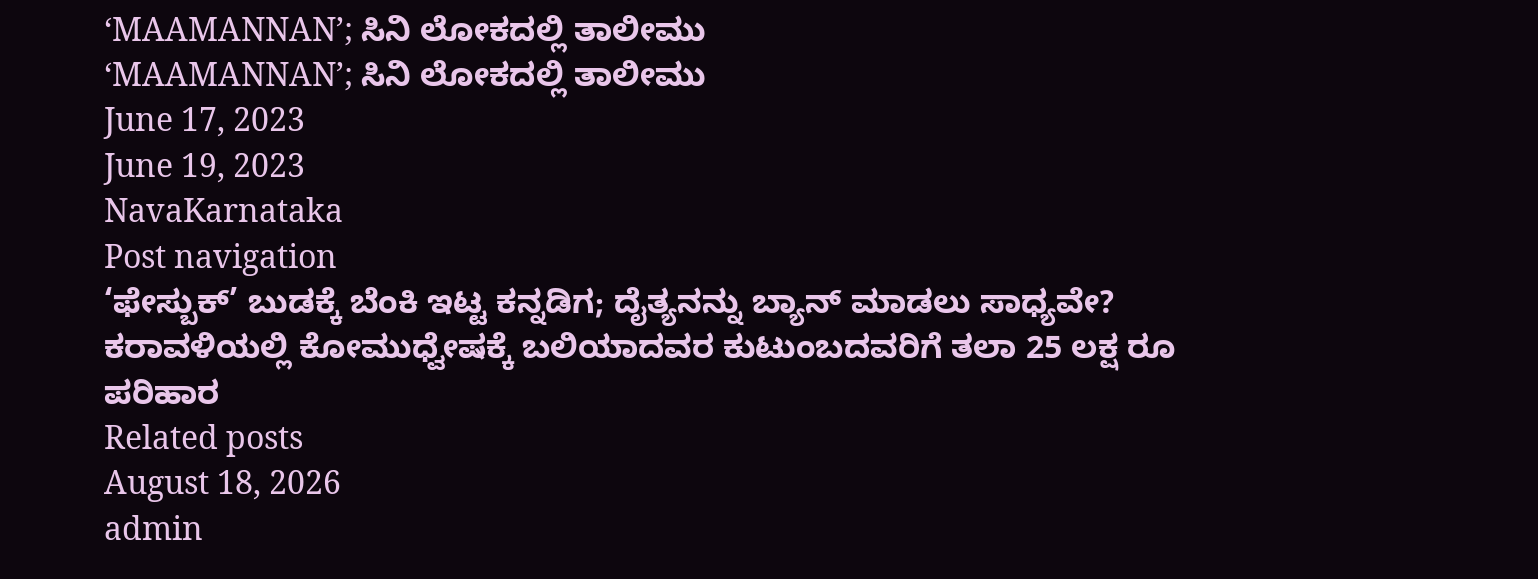‘MAAMANNAN’; ಸಿನಿ ಲೋಕದಲ್ಲಿ ತಾಲೀಮು
‘MAAMANNAN’; ಸಿನಿ ಲೋಕದಲ್ಲಿ ತಾಲೀಮು
June 17, 2023
June 19, 2023
NavaKarnataka
Post navigation
‘ಫೇಸ್ಬುಕ್’ ಬುಡಕ್ಕೆ ಬೆಂಕಿ ಇಟ್ಟ ಕನ್ನಡಿಗ; ದೈತ್ಯನನ್ನು ಬ್ಯಾನ್ ಮಾಡಲು ಸಾಧ್ಯವೇ?
ಕರಾವಳಿಯಲ್ಲಿ ಕೋಮುಧ್ವೇಷಕ್ಕೆ ಬಲಿಯಾದವರ ಕುಟುಂಬದವರಿಗೆ ತಲಾ 25 ಲಕ್ಷ ರೂ ಪರಿಹಾರ
Related posts
August 18, 2026
admin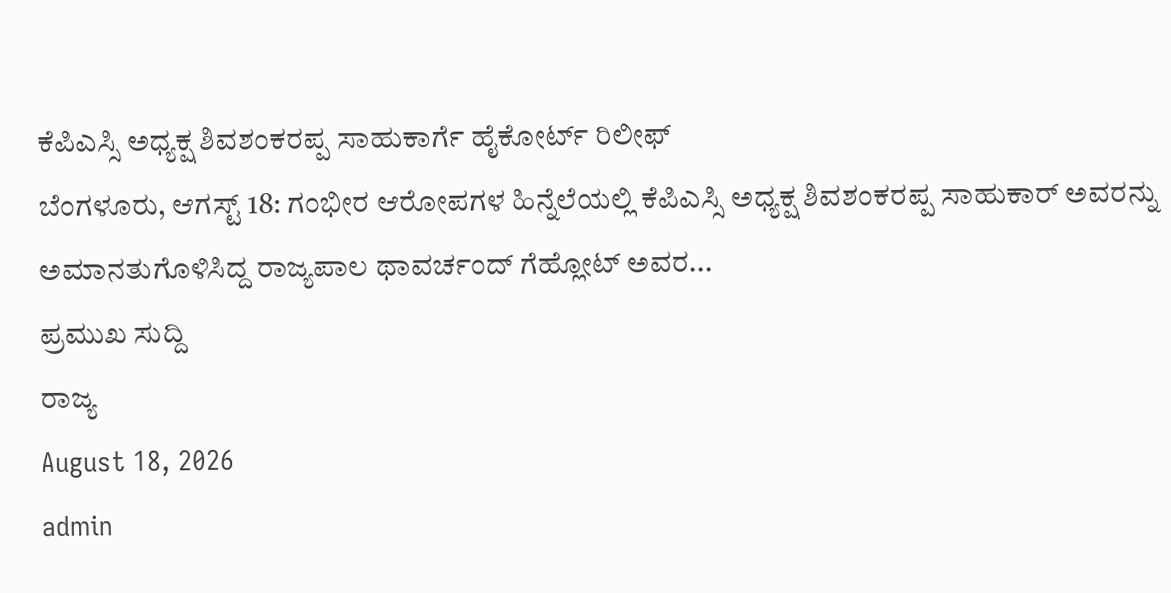ಕೆಪಿಎಸ್ಸಿ ಅಧ್ಯಕ್ಷ ಶಿವಶಂಕರಪ್ಪ ಸಾಹುಕಾರ್ಗೆ ಹೈಕೋರ್ಟ್ ರಿಲೀಫ್
ಬೆಂಗಳೂರು, ಆಗಸ್ಟ್ 18: ಗಂಭೀರ ಆರೋಪಗಳ ಹಿನ್ನೆಲೆಯಲ್ಲಿ ಕೆಪಿಎಸ್ಸಿ ಅಧ್ಯಕ್ಷ ಶಿವಶಂಕರಪ್ಪ ಸಾಹುಕಾರ್ ಅವರನ್ನು ಅಮಾನತುಗೊಳಿಸಿದ್ದ ರಾಜ್ಯಪಾಲ ಥಾವರ್ಚಂದ್ ಗೆಹ್ಲೋಟ್ ಅವರ...
ಪ್ರಮುಖ ಸುದ್ದಿ
ರಾಜ್ಯ
August 18, 2026
admin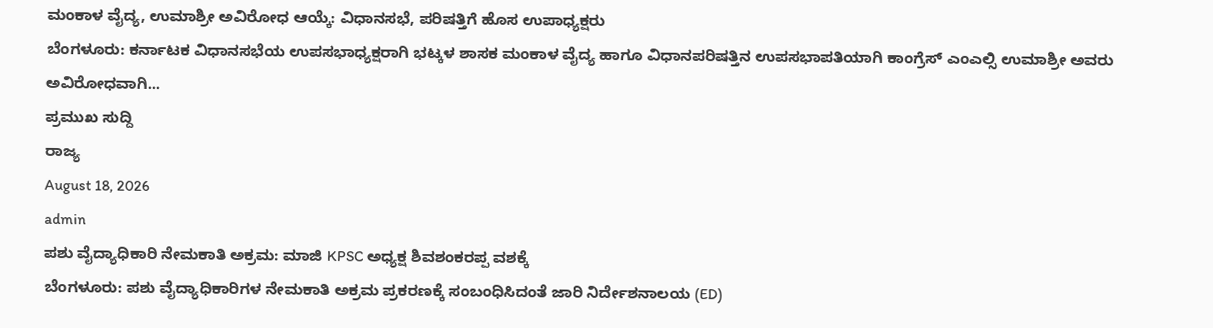ಮಂಕಾಳ ವೈದ್ಯ, ಉಮಾಶ್ರೀ ಅವಿರೋಧ ಆಯ್ಕೆ: ವಿಧಾನಸಭೆ, ಪರಿಷತ್ತಿಗೆ ಹೊಸ ಉಪಾಧ್ಯಕ್ಷರು
ಬೆಂಗಳೂರು: ಕರ್ನಾಟಕ ವಿಧಾನಸಭೆಯ ಉಪಸಭಾಧ್ಯಕ್ಷರಾಗಿ ಭಟ್ಕಳ ಶಾಸಕ ಮಂಕಾಳ ವೈದ್ಯ ಹಾಗೂ ವಿಧಾನಪರಿಷತ್ತಿನ ಉಪಸಭಾಪತಿಯಾಗಿ ಕಾಂಗ್ರೆಸ್ ಎಂಎಲ್ಸಿ ಉಮಾಶ್ರೀ ಅವರು ಅವಿರೋಧವಾಗಿ...
ಪ್ರಮುಖ ಸುದ್ದಿ
ರಾಜ್ಯ
August 18, 2026
admin
ಪಶು ವೈದ್ಯಾಧಿಕಾರಿ ನೇಮಕಾತಿ ಅಕ್ರಮ: ಮಾಜಿ KPSC ಅಧ್ಯಕ್ಷ ಶಿವಶಂಕರಪ್ಪ ವಶಕ್ಕೆ
ಬೆಂಗಳೂರು: ಪಶು ವೈದ್ಯಾಧಿಕಾರಿಗಳ ನೇಮಕಾತಿ ಅಕ್ರಮ ಪ್ರಕರಣಕ್ಕೆ ಸಂಬಂಧಿಸಿದಂತೆ ಜಾರಿ ನಿರ್ದೇಶನಾಲಯ (ED)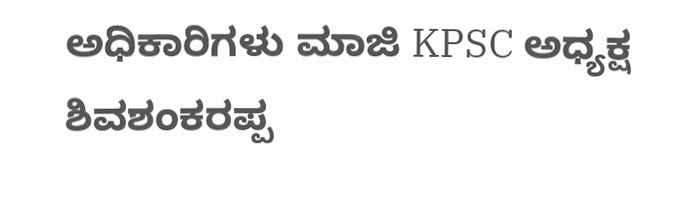ಅಧಿಕಾರಿಗಳು ಮಾಜಿ KPSC ಅಧ್ಯಕ್ಷ ಶಿವಶಂಕರಪ್ಪ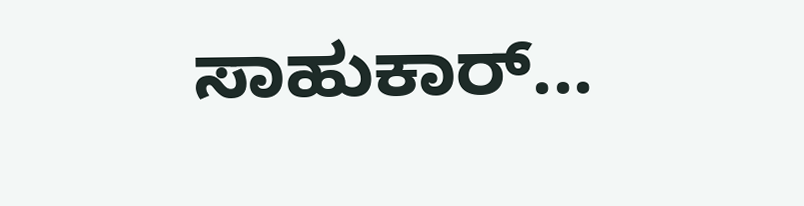ಸಾಹುಕಾರ್...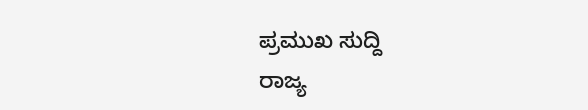ಪ್ರಮುಖ ಸುದ್ದಿ
ರಾಜ್ಯ